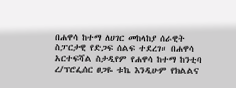በሐዋሳ ከተማ ለሀገር መከላከያ ሰራዊት ስፓርታዊ የድጋፍ ሰልፍ ተደረገ። በሐዋሳ አርተፍሻል ስታዲየም የሐዋሳ ከተማ ከንቲባ ረ/ፕሮፌሰር ፀጋዬ ቱኬ እንዲሁም የክልልና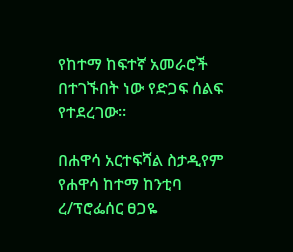የከተማ ከፍተኛ አመራሮች በተገኙበት ነው የድጋፍ ሰልፍ የተደረገው።

በሐዋሳ አርተፍሻል ስታዲየም የሐዋሳ ከተማ ከንቲባ ረ/ፕሮፌሰር ፀጋዬ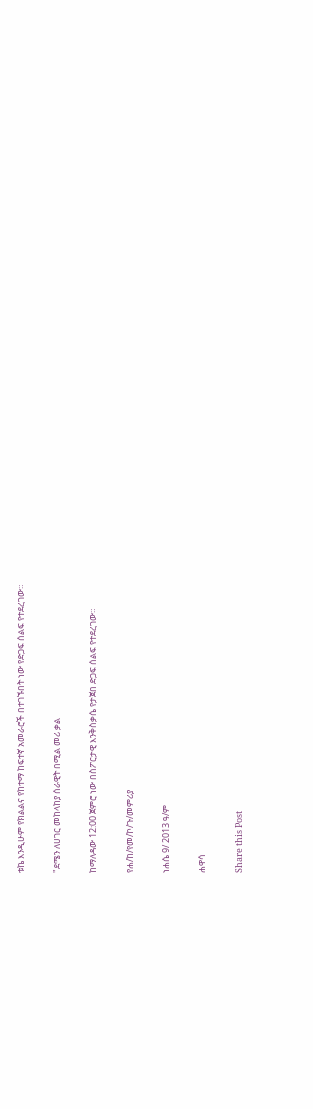ቱኬ እንዲሁም የክልልና የከተማ ከፍተኛ አመራሮች በተገኙበት ነው የድጋፍ ሰልፍ የተደረገው።

"ደሜን ለሀገር መከላከያ ሰራዊት በሚል መሪ ቃል

ከማለዳው 12:00 ጀምሮ ነው በስፖርታዊ እንቅስቃሴ የታጀበ ድጋፍ ሰልፍ የተደረገው።

የሐ/ከ/የመ/ኮ/ጉ/መምሪያ

ነሐሴ 9/ 2013 ዓ/ም

ሐዋሳ

Share this Post